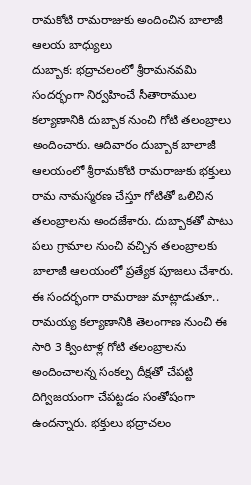రామకోటి రామరాజుకు అందించిన బాలాజీ ఆలయ బాధ్యులు
దుబ్బాక: భద్రాచలంలో శ్రీరామనవమి సందర్భంగా నిర్వహించే సీతారాముల కల్యాణానికి దుబ్బాక నుంచి గోటి తలంబ్రాలు అందించారు. ఆదివారం దుబ్బాక బాలాజీ ఆలయంలో శ్రీరామకోటి రామరాజుకు భక్తులు రామ నామస్మరణ చేస్తూ గోటితో ఒలిచిన తలంబ్రాలను అందజేశారు. దుబ్బాకతో పాటు పలు గ్రామాల నుంచి వచ్చిన తలంబ్రాలకు బాలాజీ ఆలయంలో ప్రత్యేక పూజలు చేశారు. ఈ సందర్భంగా రామరాజు మాట్లాడుతూ.. రామయ్య కల్యాణానికి తెలంగాణ నుంచి ఈ సారి 3 క్వింటాళ్ల గోటి తలంబ్రాలను అందించాలన్న సంకల్ప దీక్షతో చేపట్టి దిగ్విజయంగా చేపట్టడం సంతోషంగా ఉందన్నారు. భక్తులు భద్రాచలం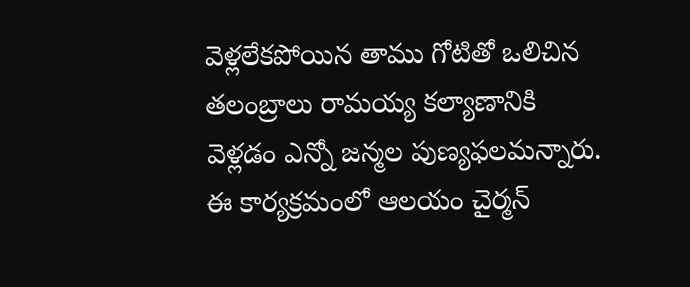వెళ్లలేకపోయిన తాము గోటితో ఒలిచిన తలంబ్రాలు రామయ్య కల్యాణానికి వెళ్లడం ఎన్నో జన్మల పుణ్యఫలమన్నారు. ఈ కార్యక్రమంలో ఆలయం చైర్మన్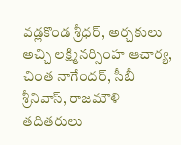వడ్లకొండ శ్రీధర్, అర్చకులు అచ్చి లక్ష్మినర్సింహ ఆచార్య, చింత నాగేందర్, సీబీ శ్రీనివాస్, రాజమౌళి తదితరులు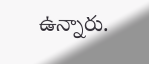ఉన్నారు.